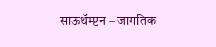साऊथॅम्प्टन – जागतिक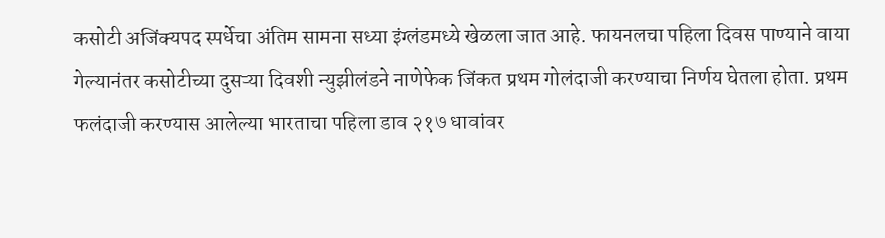कसोटी अजिंक्यपद स्पर्धेचा अंतिम सामना सध्या इंग्लंडमध्ये खेळला जात आहे. फायनलचा पहिला दिवस पाण्याने वाया गेल्यानंतर कसोटीच्या दुसऱ्या दिवशी न्युझीलंडने नाणेफेक जिंकत प्रथम गोलंदाजी करण्याचा निर्णय घेतला होता. प्रथम फलंदाजी करण्यास आलेल्या भारताचा पहिला डाव २१७ धावांवर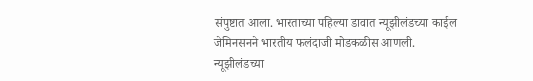संपुष्टात आला. भारताच्या पहिल्या डावात न्यूझीलंडच्या काईल जेमिनसनने भारतीय फलंदाजी मोडकळीस आणली.
न्यूझीलंडच्या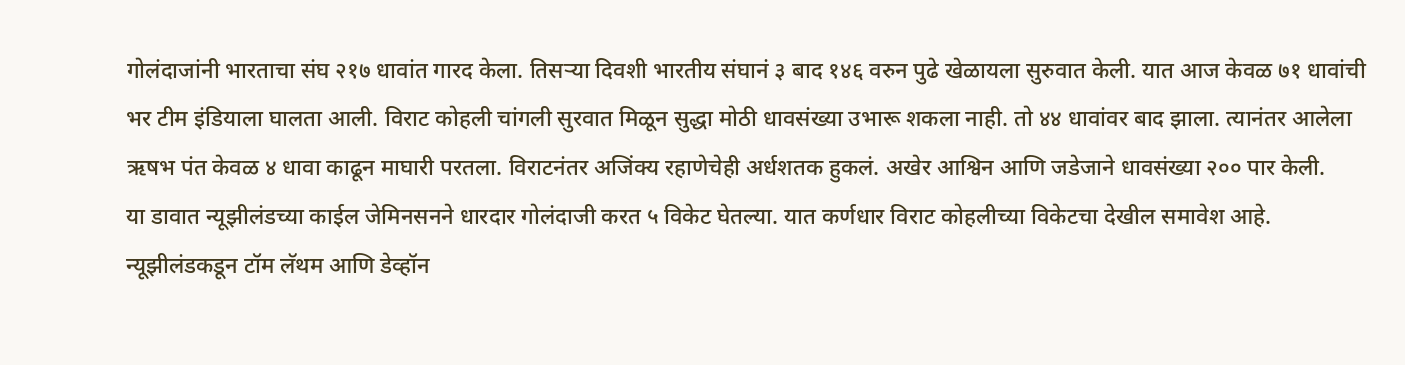गोलंदाजांनी भारताचा संघ २१७ धावांत गारद केला. तिसऱ्या दिवशी भारतीय संघानं ३ बाद १४६ वरुन पुढे खेळायला सुरुवात केली. यात आज केवळ ७१ धावांची भर टीम इंडियाला घालता आली. विराट कोहली चांगली सुरवात मिळून सुद्धा मोठी धावसंख्या उभारू शकला नाही. तो ४४ धावांवर बाद झाला. त्यानंतर आलेला ऋषभ पंत केवळ ४ धावा काढून माघारी परतला. विराटनंतर अजिंक्य रहाणेचेही अर्धशतक हुकलं. अखेर आश्विन आणि जडेजाने धावसंख्या २०० पार केली.
या डावात न्यूझीलंडच्या काईल जेमिनसनने धारदार गोलंदाजी करत ५ विकेट घेतल्या. यात कर्णधार विराट कोहलीच्या विकेटचा देखील समावेश आहे. न्यूझीलंडकडून टॉम लॅथम आणि डेव्हॉन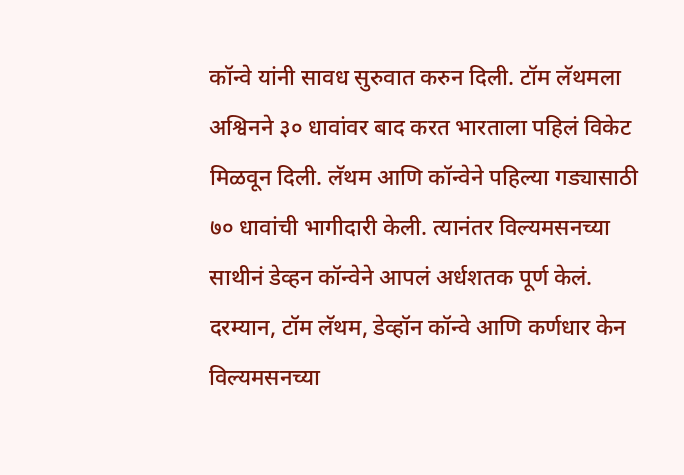कॉन्वे यांनी सावध सुरुवात करुन दिली. टॉम लॅथमला अश्विनने ३० धावांवर बाद करत भारताला पहिलं विकेट मिळवून दिली. लॅथम आणि कॉन्वेने पहिल्या गड्यासाठी ७० धावांची भागीदारी केली. त्यानंतर विल्यमसनच्या साथीनं डेव्हन कॉन्वेने आपलं अर्धशतक पूर्ण केलं.
दरम्यान, टॉम लॅथम, डेव्हॉन कॉन्वे आणि कर्णधार केन विल्यमसनच्या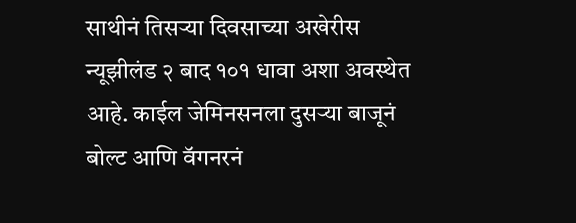साथीनं तिसऱ्या दिवसाच्या अखेरीस न्यूझीलंड २ बाद १०१ धावा अशा अवस्थेत आहे. काईल जेमिनसनला दुसऱ्या बाजूनं बोल्ट आणि वॅगनरनं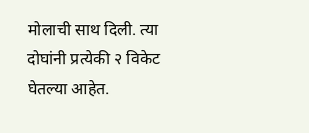मोलाची साथ दिली. त्या दोघांनी प्रत्येकी २ विकेट घेतल्या आहेत.